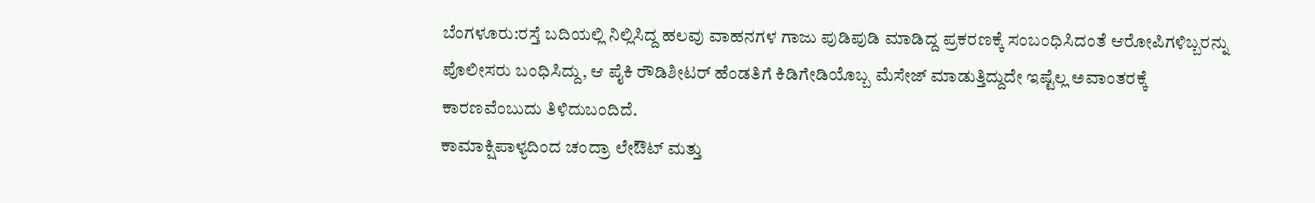ಬೆಂಗಳೂರು:ರಸ್ತೆ ಬದಿಯಲ್ಲಿ ನಿಲ್ಲಿಸಿದ್ದ ಹಲವು ವಾಹನಗಳ ಗಾಜು ಪುಡಿಪುಡಿ ಮಾಡಿದ್ದ ಪ್ರಕರಣಕ್ಕೆ ಸಂಬಂಧಿಸಿದಂತೆ ಆರೋಪಿಗಳಿಬ್ಬರನ್ನು ಪೊಲೀಸರು ಬಂಧಿಸಿದ್ದು, ಆ ಪೈಕಿ ರೌಡಿಶೀಟರ್ ಹೆಂಡತಿಗೆ ಕಿಡಿಗೇಡಿಯೊಬ್ಬ ಮೆಸೇಜ್ ಮಾಡುತ್ತಿದ್ದುದೇ ಇಷ್ಟೆಲ್ಲ ಅವಾಂತರಕ್ಕೆ ಕಾರಣವೆಂಬುದು ತಿಳಿದುಬಂದಿದೆ.
ಕಾಮಾಕ್ಷಿಪಾಳ್ಯದಿಂದ ಚಂದ್ರಾ ಲೇಔಟ್ ಮತ್ತು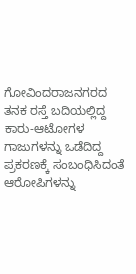ಗೋವಿಂದರಾಜನಗರದ ತ‌ನಕ ರಸ್ತೆ ಬದಿಯಲ್ಲಿದ್ದ ಕಾರು-ಆಟೋಗಳ ಗಾಜುಗಳನ್ನು ಒಡೆದಿದ್ದ ಪ್ರಕರಣಕ್ಕೆ ಸಂಬಂಧಿಸಿದಂತೆ ಆರೋಪಿಗಳನ್ನು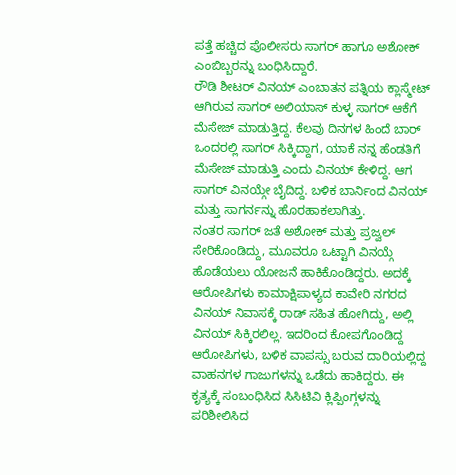ಪತ್ತೆ ಹಚ್ಚಿದ ಪೊಲೀಸರು ಸಾಗರ್ ಹಾಗೂ ಅಶೋಕ್ ಎಂಬಿಬ್ಬರನ್ನು ಬಂಧಿಸಿದ್ದಾರೆ.
ರೌಡಿ ಶೀಟರ್ ವಿನಯ್ ಎಂಬಾತನ ಪತ್ನಿಯ ಕ್ಲಾಸ್ಮೇಟ್ ಆಗಿರುವ ಸಾಗರ್ ಅಲಿಯಾಸ್ ಕುಳ್ಳ ಸಾಗರ್ ಆಕೆಗೆ ಮೆಸೇಜ್ ಮಾಡುತ್ತಿದ್ದ. ಕೆಲವು ದಿನಗಳ ಹಿಂದೆ ಬಾರ್ ಒಂದರಲ್ಲಿ ಸಾಗರ್ ಸಿಕ್ಕಿದ್ದಾಗ, ಯಾಕೆ ನನ್ನ ಹೆಂಡತಿಗೆ ಮೆಸೇಜ್ ಮಾಡುತ್ತಿ ಎಂದು ವಿನಯ್ ಕೇಳಿದ್ದ. ಆಗ ಸಾಗರ್ ವಿನಯ್ಗೇ ಬೈದಿದ್ದ. ಬಳಿಕ ಬಾರ್ನಿಂದ ವಿನಯ್ ಮತ್ತು ಸಾಗರ್ನನ್ನು ಹೊರಹಾಕಲಾಗಿತ್ತು.
ನಂತರ ಸಾಗರ್ ಜತೆ ಅಶೋಕ್ ಮತ್ತು ಪ್ರಜ್ವಲ್ ಸೇರಿಕೊಂಡಿದ್ದು, ಮೂವರೂ ಒಟ್ಟಾಗಿ ವಿನಯ್ಗೆ ಹೊಡೆಯಲು ಯೋಜನೆ ಹಾಕಿಕೊಂಡಿದ್ದರು. ಅದಕ್ಕೆ ಆರೋಪಿಗಳು ಕಾಮಾಕ್ಷಿಪಾಳ್ಯದ ಕಾವೇರಿ ನಗರದ ವಿನಯ್ ನಿವಾಸಕ್ಕೆ ರಾಡ್ ಸಹಿತ ಹೋಗಿದ್ದು, ಅಲ್ಲಿ ವಿನಯ್ ಸಿಕ್ಕಿರಲಿಲ್ಲ. ಇದರಿಂದ ಕೋಪಗೊಂಡಿದ್ದ ಆರೋಪಿಗಳು, ಬಳಿಕ ವಾಪಸ್ಸು ಬರುವ ದಾರಿಯಲ್ಲಿದ್ದ ವಾಹನಗಳ ಗಾಜುಗಳನ್ನು ಒಡೆದು ಹಾಕಿದ್ದರು. ಈ ಕೃತ್ಯಕ್ಕೆ ಸಂಬಂಧಿಸಿದ ಸಿಸಿಟಿವಿ ಕ್ಲಿಪ್ಪಿಂಗ್ಗಳನ್ನು ಪರಿಶೀಲಿಸಿದ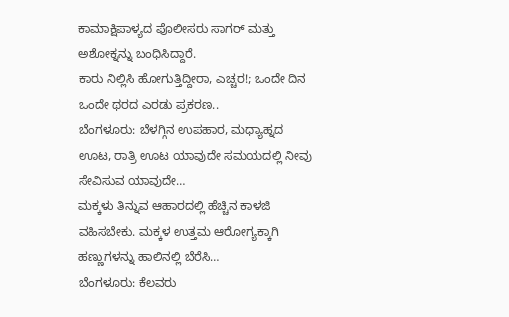ಕಾಮಾಕ್ಷಿಪಾಳ್ಯದ ಪೊಲೀಸರು ಸಾಗರ್ ಮತ್ತು ಅಶೋಕ್ನನ್ನು ಬಂಧಿಸಿದ್ದಾರೆ.
ಕಾರು ನಿಲ್ಲಿಸಿ ಹೋಗುತ್ತಿದ್ದೀರಾ, ಎಚ್ಚರ!; ಒಂದೇ ದಿನ ಒಂದೇ ಥರದ ಎರಡು ಪ್ರಕರಣ..
ಬೆಂಗಳೂರು: ಬೆಳಗ್ಗಿನ ಉಪಹಾರ, ಮಧ್ಯಾಹ್ನದ ಊಟ, ರಾತ್ರಿ ಊಟ ಯಾವುದೇ ಸಮಯದಲ್ಲಿ ನೀವು ಸೇವಿಸುವ ಯಾವುದೇ…
ಮಕ್ಕಳು ತಿನ್ನುವ ಆಹಾರದಲ್ಲಿ ಹೆಚ್ಚಿನ ಕಾಳಜಿ ವಹಿಸಬೇಕು. ಮಕ್ಕಳ ಉತ್ತಮ ಆರೋಗ್ಯಕ್ಕಾಗಿ ಹಣ್ಣುಗಳನ್ನು ಹಾಲಿನಲ್ಲಿ ಬೆರೆಸಿ…
ಬೆಂಗಳೂರು: ಕೆಲವರು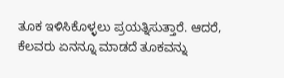ತೂಕ ಇಳಿಸಿಕೊಳ್ಳಲು ಪ್ರಯತ್ನಿಸುತ್ತಾರೆ. ಆದರೆ, ಕೆಲವರು ಏನನ್ನೂ ಮಾಡದೆ ತೂಕವನ್ನು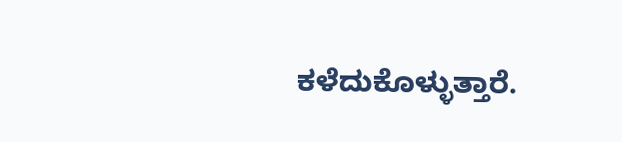ಕಳೆದುಕೊಳ್ಳುತ್ತಾರೆ.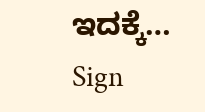ಇದಕ್ಕೆ…
Sign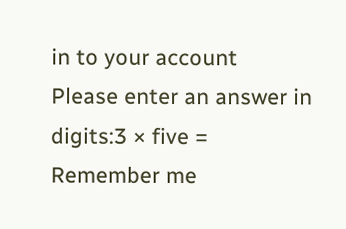in to your account
Please enter an answer in digits:3 × five =
Remember me